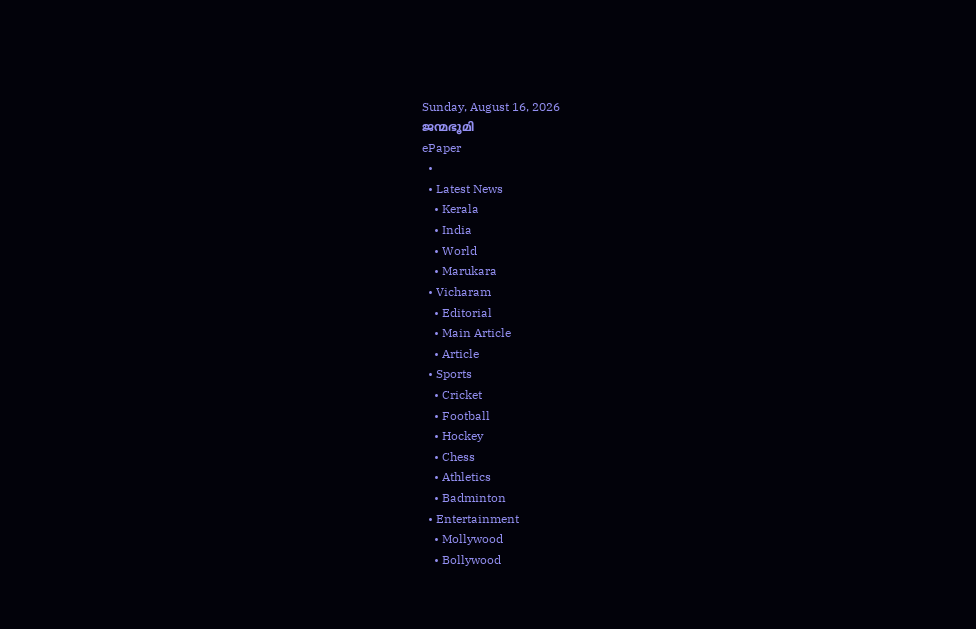Sunday, August 16, 2026
ജന്മഭൂമി
ePaper
  •
  • Latest News
    • Kerala
    • India
    • World
    • Marukara
  • Vicharam
    • Editorial
    • Main Article
    • Article
  • Sports
    • Cricket
    • Football
    • Hockey
    • Chess
    • Athletics
    • Badminton
  • Entertainment
    • Mollywood
    • Bollywood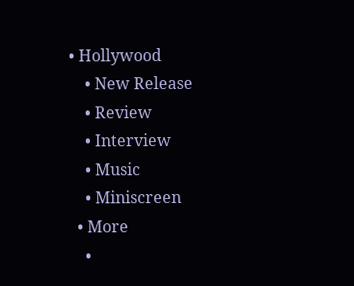• Hollywood
    • New Release
    • Review
    • Interview
    • Music
    • Miniscreen
  • More
    •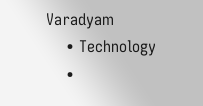Varadyam
    • Technology
    •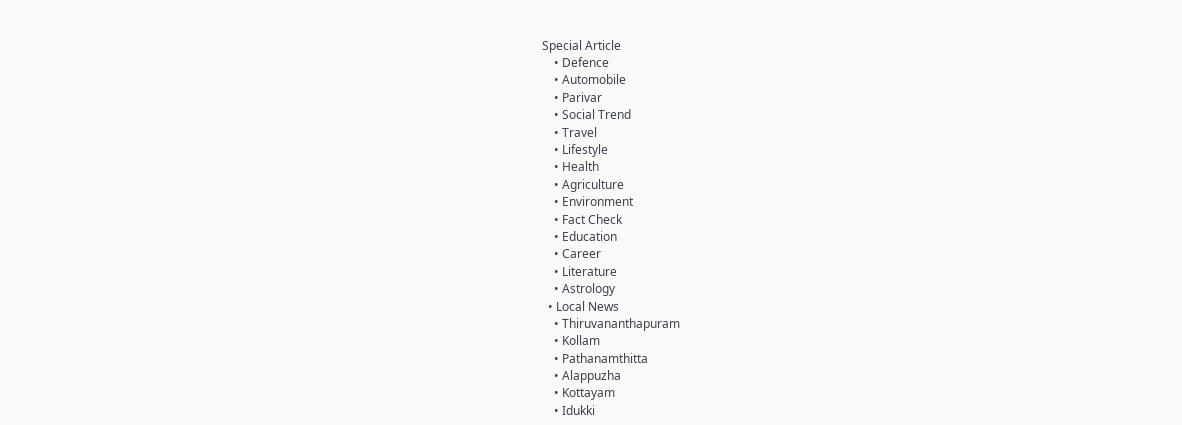Special Article
    • Defence
    • Automobile
    • Parivar
    • Social Trend
    • Travel
    • Lifestyle
    • Health
    • Agriculture
    • Environment
    • Fact Check
    • Education
    • Career
    • Literature
    • Astrology
  • Local News
    • Thiruvananthapuram
    • Kollam
    • Pathanamthitta
    • Alappuzha
    • Kottayam
    • Idukki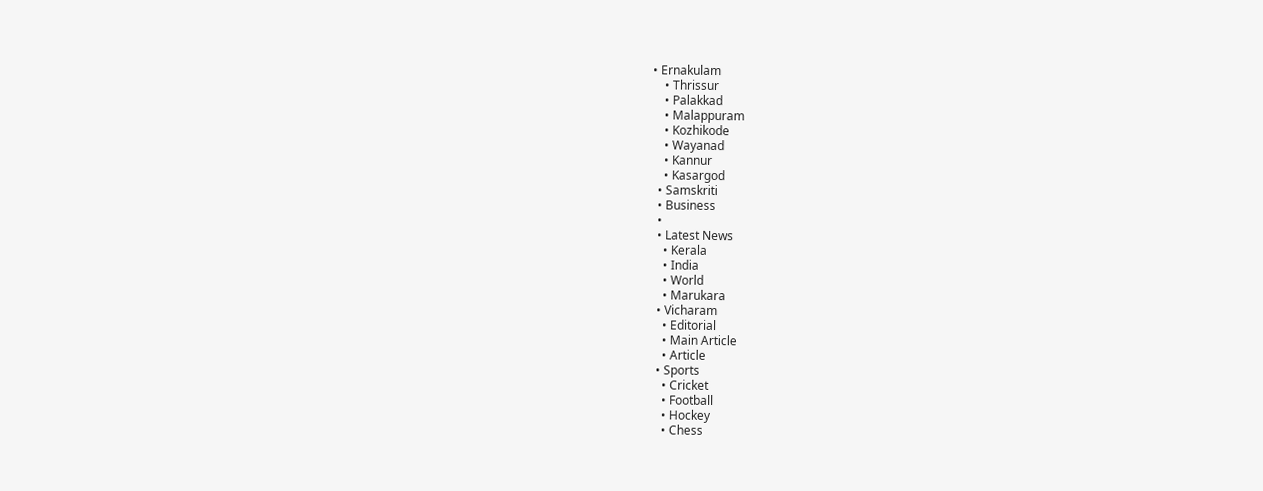• Ernakulam
    • Thrissur
    • Palakkad
    • Malappuram
    • Kozhikode
    • Wayanad
    • Kannur
    • Kasargod
  • Samskriti
  • Business
  •
  • Latest News
    • Kerala
    • India
    • World
    • Marukara
  • Vicharam
    • Editorial
    • Main Article
    • Article
  • Sports
    • Cricket
    • Football
    • Hockey
    • Chess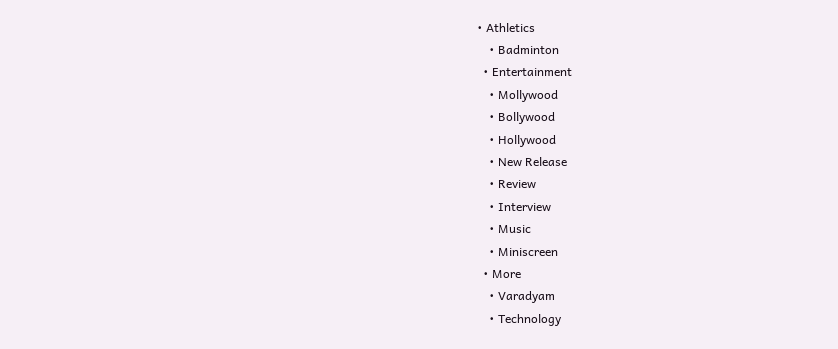• Athletics
    • Badminton
  • Entertainment
    • Mollywood
    • Bollywood
    • Hollywood
    • New Release
    • Review
    • Interview
    • Music
    • Miniscreen
  • More
    • Varadyam
    • Technology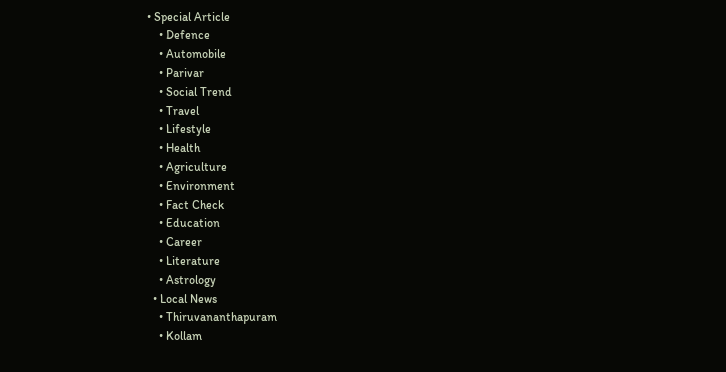• Special Article
    • Defence
    • Automobile
    • Parivar
    • Social Trend
    • Travel
    • Lifestyle
    • Health
    • Agriculture
    • Environment
    • Fact Check
    • Education
    • Career
    • Literature
    • Astrology
  • Local News
    • Thiruvananthapuram
    • Kollam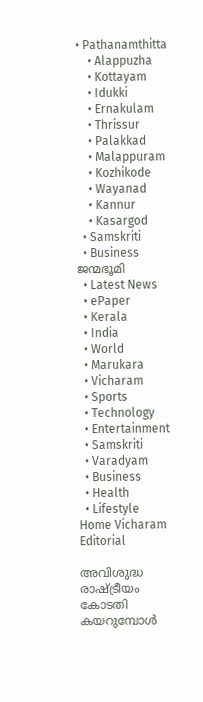• Pathanamthitta
    • Alappuzha
    • Kottayam
    • Idukki
    • Ernakulam
    • Thrissur
    • Palakkad
    • Malappuram
    • Kozhikode
    • Wayanad
    • Kannur
    • Kasargod
  • Samskriti
  • Business
ജന്മഭൂമി
  • Latest News
  • ePaper
  • Kerala
  • India
  • World
  • Marukara
  • Vicharam
  • Sports
  • Technology
  • Entertainment
  • Samskriti
  • Varadyam
  • Business
  • Health
  • Lifestyle
Home Vicharam Editorial

അവിശുദ്ധ രാഷ്‌ട്രീയം കോടതി കയറുമ്പോള്‍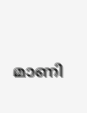മാണി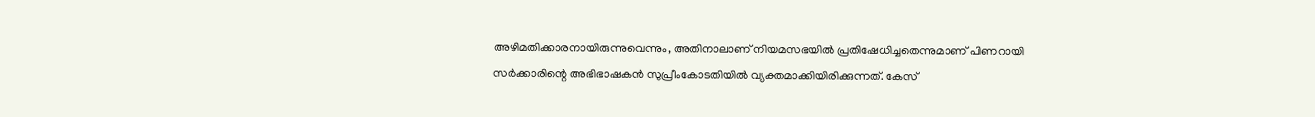അഴിമതിക്കാരനായിരുന്നുവെന്നും, അതിനാലാണ് നിയമസഭയില്‍ പ്രതിഷേധിച്ചതെന്നുമാണ് പിണറായി സര്‍ക്കാരിന്റെ അഭിഭാഷകന്‍ സുപ്രീംകോടതിയില്‍ വ്യക്തമാക്കിയിരിക്കുന്നത്. കേസ്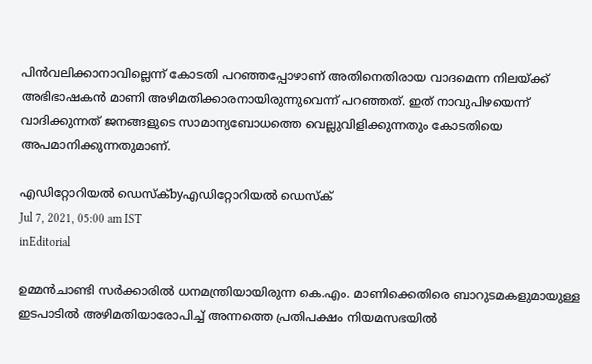പിന്‍വലിക്കാനാവില്ലെന്ന് കോടതി പറഞ്ഞപ്പോഴാണ് അതിനെതിരായ വാദമെന്ന നിലയ്‌ക്ക് അഭിഭാഷകന്‍ മാണി അഴിമതിക്കാരനായിരുന്നുവെന്ന് പറഞ്ഞത്. ഇത് നാവുപിഴയെന്ന് വാദിക്കുന്നത് ജനങ്ങളുടെ സാമാന്യബോധത്തെ വെല്ലുവിളിക്കുന്നതും കോടതിയെ അപമാനിക്കുന്നതുമാണ്.

എഡിറ്റോറിയൽ ഡെസ്ക്byഎഡിറ്റോറിയൽ ഡെസ്ക്
Jul 7, 2021, 05:00 am IST
inEditorial

ഉമ്മന്‍ചാണ്ടി സര്‍ക്കാരില്‍ ധനമന്ത്രിയായിരുന്ന കെ.എം. മാണിക്കെതിരെ ബാറുടമകളുമായുള്ള ഇടപാടില്‍ അഴിമതിയാരോപിച്ച് അന്നത്തെ പ്രതിപക്ഷം നിയമസഭയില്‍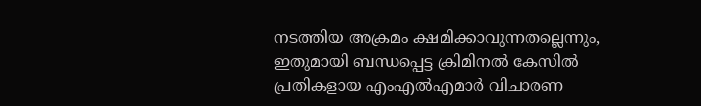നടത്തിയ അക്രമം ക്ഷമിക്കാവുന്നതല്ലെന്നും, ഇതുമായി ബന്ധപ്പെട്ട ക്രിമിനല്‍ കേസില്‍ പ്രതികളായ എംഎല്‍എമാര്‍ വിചാരണ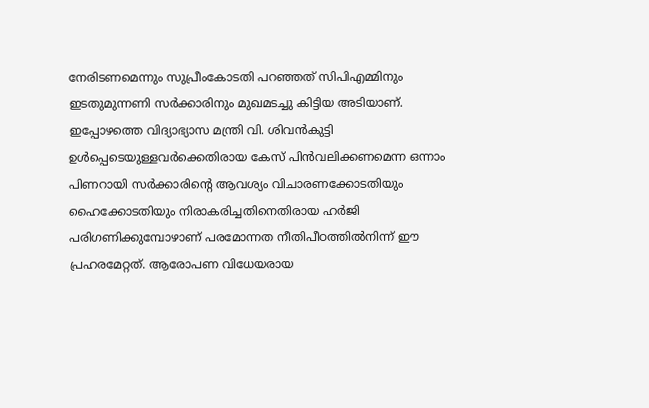നേരിടണമെന്നും സുപ്രീംകോടതി പറഞ്ഞത് സിപിഎമ്മിനും ഇടതുമുന്നണി സര്‍ക്കാരിനും മുഖമടച്ചു കിട്ടിയ അടിയാണ്. ഇപ്പോഴത്തെ വിദ്യാഭ്യാസ മന്ത്രി വി. ശിവന്‍കുട്ടി ഉള്‍പ്പെടെയുള്ളവര്‍ക്കെതിരായ കേസ് പിന്‍വലിക്കണമെന്ന ഒന്നാം പിണറായി സര്‍ക്കാരിന്റെ ആവശ്യം വിചാരണക്കോടതിയും ഹൈക്കോടതിയും നിരാകരിച്ചതിനെതിരായ ഹര്‍ജി പരിഗണിക്കുമ്പോഴാണ് പരമോന്നത നീതിപീഠത്തില്‍നിന്ന് ഈ പ്രഹരമേറ്റത്. ആരോപണ വിധേയരായ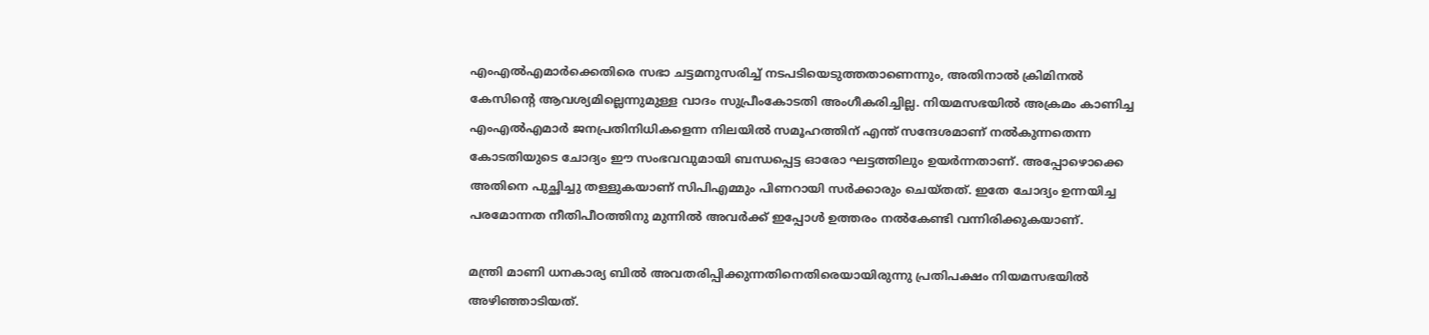എംഎല്‍എമാര്‍ക്കെതിരെ സഭാ ചട്ടമനുസരിച്ച് നടപടിയെടുത്തതാണെന്നും, അതിനാല്‍ ക്രിമിനല്‍ കേസിന്റെ ആവശ്യമില്ലെന്നുമുള്ള വാദം സുപ്രീംകോടതി അംഗീകരിച്ചില്ല. നിയമസഭയില്‍ അക്രമം കാണിച്ച എംഎല്‍എമാര്‍ ജനപ്രതിനിധികളെന്ന നിലയില്‍ സമൂഹത്തിന് എന്ത് സന്ദേശമാണ് നല്‍കുന്നതെന്ന കോടതിയുടെ ചോദ്യം ഈ സംഭവവുമായി ബന്ധപ്പെട്ട ഓരോ ഘട്ടത്തിലും ഉയര്‍ന്നതാണ്. അപ്പോഴൊക്കെ അതിനെ പുച്ഛിച്ചു തള്ളുകയാണ് സിപിഎമ്മും പിണറായി സര്‍ക്കാരും ചെയ്തത്. ഇതേ ചോദ്യം ഉന്നയിച്ച പരമോന്നത നീതിപീഠത്തിനു മുന്നില്‍ അവര്‍ക്ക് ഇപ്പോള്‍ ഉത്തരം നല്‍കേണ്ടി വന്നിരിക്കുകയാണ്.

മന്ത്രി മാണി ധനകാര്യ ബില്‍ അവതരിപ്പിക്കുന്നതിനെതിരെയായിരുന്നു പ്രതിപക്ഷം നിയമസഭയില്‍ അഴിഞ്ഞാടിയത്.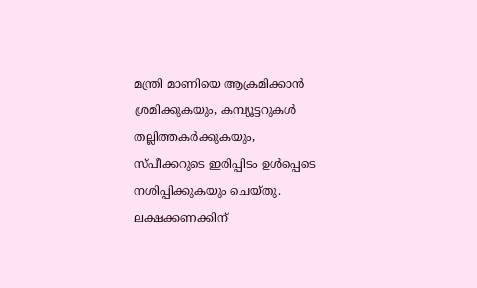മന്ത്രി മാണിയെ ആക്രമിക്കാന്‍ ശ്രമിക്കുകയും, കമ്പ്യൂട്ടറുകള്‍ തല്ലിത്തകര്‍ക്കുകയും, സ്പീക്കറുടെ ഇരിപ്പിടം ഉള്‍പ്പെടെ നശിപ്പിക്കുകയും ചെയ്തു. ലക്ഷക്കണക്കിന്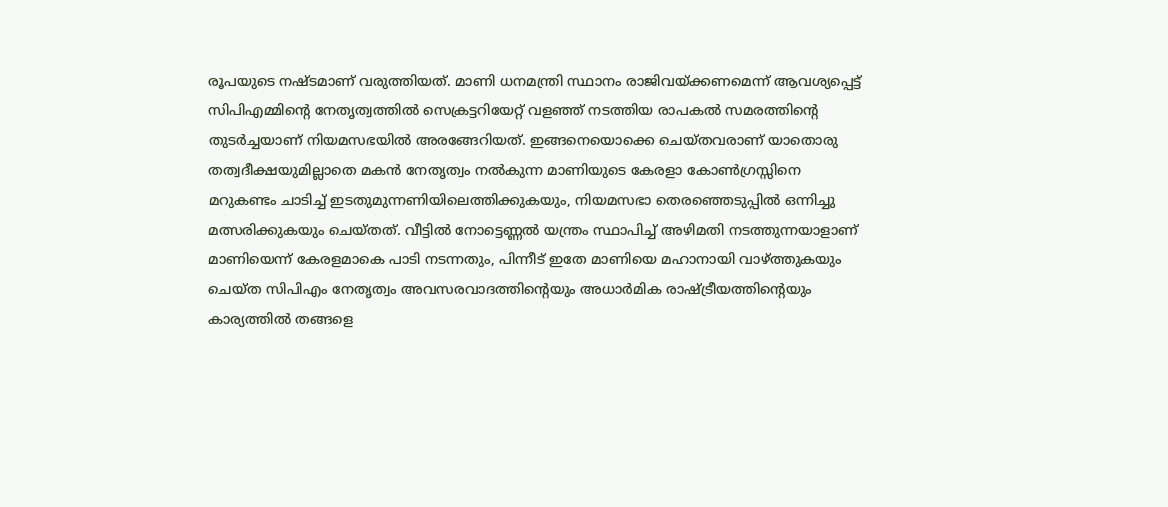രൂപയുടെ നഷ്ടമാണ് വരുത്തിയത്. മാണി ധനമന്ത്രി സ്ഥാനം രാജിവയ്‌ക്കണമെന്ന് ആവശ്യപ്പെട്ട് സിപിഎമ്മിന്റെ നേതൃത്വത്തില്‍ സെക്രട്ടറിയേറ്റ് വളഞ്ഞ് നടത്തിയ രാപകല്‍ സമരത്തിന്റെ തുടര്‍ച്ചയാണ് നിയമസഭയില്‍ അരങ്ങേറിയത്. ഇങ്ങനെയൊക്കെ ചെയ്തവരാണ് യാതൊരു തത്വദീക്ഷയുമില്ലാതെ മകന്‍ നേതൃത്വം നല്‍കുന്ന മാണിയുടെ കേരളാ കോണ്‍ഗ്രസ്സിനെ മറുകണ്ടം ചാടിച്ച് ഇടതുമുന്നണിയിലെത്തിക്കുകയും, നിയമസഭാ തെരഞ്ഞെടുപ്പില്‍ ഒന്നിച്ചു മത്സരിക്കുകയും ചെയ്തത്. വീട്ടില്‍ നോട്ടെണ്ണല്‍ യന്ത്രം സ്ഥാപിച്ച് അഴിമതി നടത്തുന്നയാളാണ് മാണിയെന്ന് കേരളമാകെ പാടി നടന്നതും, പിന്നീട് ഇതേ മാണിയെ മഹാനായി വാഴ്‌ത്തുകയും ചെയ്ത സിപിഎം നേതൃത്വം അവസരവാദത്തിന്റെയും അധാര്‍മിക രാഷ്‌ട്രീയത്തിന്റെയും കാര്യത്തില്‍ തങ്ങളെ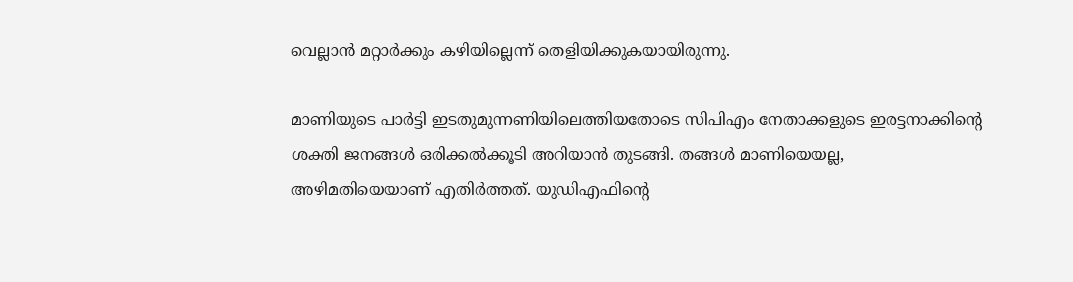വെല്ലാന്‍ മറ്റാര്‍ക്കും കഴിയില്ലെന്ന് തെളിയിക്കുകയായിരുന്നു.

മാണിയുടെ പാര്‍ട്ടി ഇടതുമുന്നണിയിലെത്തിയതോടെ സിപിഎം നേതാക്കളുടെ ഇരട്ടനാക്കിന്റെ ശക്തി ജനങ്ങള്‍ ഒരിക്കല്‍ക്കൂടി അറിയാന്‍ തുടങ്ങി. തങ്ങള്‍ മാണിയെയല്ല, അഴിമതിയെയാണ് എതിര്‍ത്തത്. യുഡിഎഫിന്റെ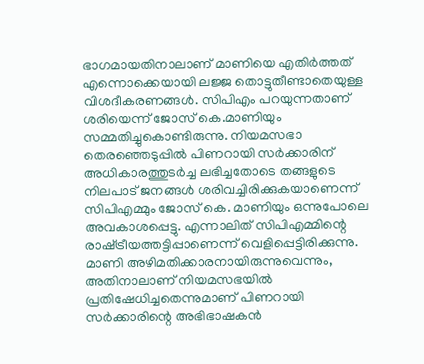ഭാഗമായതിനാലാണ് മാണിയെ എതിര്‍ത്തത് എന്നൊക്കെയായി ലജ്ജ തൊട്ടുതീണ്ടാതെയുള്ള വിശദീകരണങ്ങള്‍. സിപിഎം പറയുന്നതാണ് ശരിയെന്ന് ജോസ് കെ.മാണിയും സമ്മതിച്ചുകൊണ്ടിരുന്നു. നിയമസഭാ തെരഞ്ഞെടുപ്പില്‍ പിണറായി സര്‍ക്കാരിന് അധികാരത്തുടര്‍ച്ച ലഭിച്ചതോടെ തങ്ങളുടെ നിലപാട് ജനങ്ങള്‍ ശരിവച്ചിരിക്കുകയാണെന്ന് സിപിഎമ്മും ജോസ് കെ. മാണിയും ഒന്നുപോലെ അവകാശപ്പെട്ടു. എന്നാലിത് സിപിഎമ്മിന്റെ രാഷ്‌ട്രീയത്തട്ടിപ്പാണെന്ന് വെളിപ്പെട്ടിരിക്കുന്നു. മാണി അഴിമതിക്കാരനായിരുന്നുവെന്നും, അതിനാലാണ് നിയമസഭയില്‍ പ്രതിഷേധിച്ചതെന്നുമാണ് പിണറായി സര്‍ക്കാരിന്റെ അഭിഭാഷകന്‍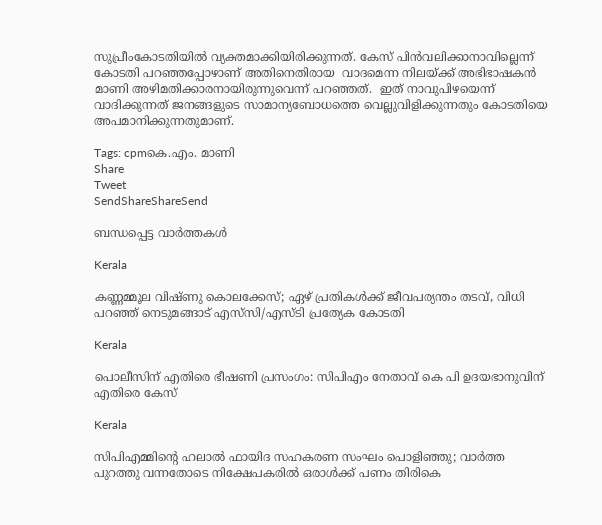സുപ്രീംകോടതിയില്‍ വ്യക്തമാക്കിയിരിക്കുന്നത്. കേസ് പിന്‍വലിക്കാനാവില്ലെന്ന് കോടതി പറഞ്ഞപ്പോഴാണ് അതിനെതിരായ  വാദമെന്ന നിലയ്‌ക്ക് അഭിഭാഷകന്‍ മാണി അഴിമതിക്കാരനായിരുന്നുവെന്ന് പറഞ്ഞത്.  ഇത് നാവുപിഴയെന്ന് വാദിക്കുന്നത് ജനങ്ങളുടെ സാമാന്യബോധത്തെ വെല്ലുവിളിക്കുന്നതും കോടതിയെ അപമാനിക്കുന്നതുമാണ്.

Tags: cpmകെ.എം. മാണി
Share
Tweet
SendShareShareSend

ബന്ധപ്പെട്ട വാര്‍ത്തകള്‍

Kerala

കണ്ണമ്മൂല വിഷ്‌ണു കൊലക്കേസ്; ഏഴ് പ്രതികൾക്ക് ജീവപര്യന്തം തടവ്, വിധി പറഞ്ഞ് നെടുമങ്ങാട് എസ്‌സി/എസ്‌ടി പ്രത്യേക കോടതി

Kerala

പൊലീസിന് എതിരെ ഭീഷണി പ്രസംഗം: സിപിഎം നേതാവ് കെ പി ഉദയഭാനുവിന് എതിരെ കേസ്

Kerala

സിപിഎമ്മിന്റെ ഹലാല്‍ ഫായിദ സഹകരണ സംഘം പൊളിഞ്ഞു; വാർത്ത പുറത്തു വന്നതോടെ നിക്ഷേപകരിൽ ഒരാൾക്ക് പണം തിരികെ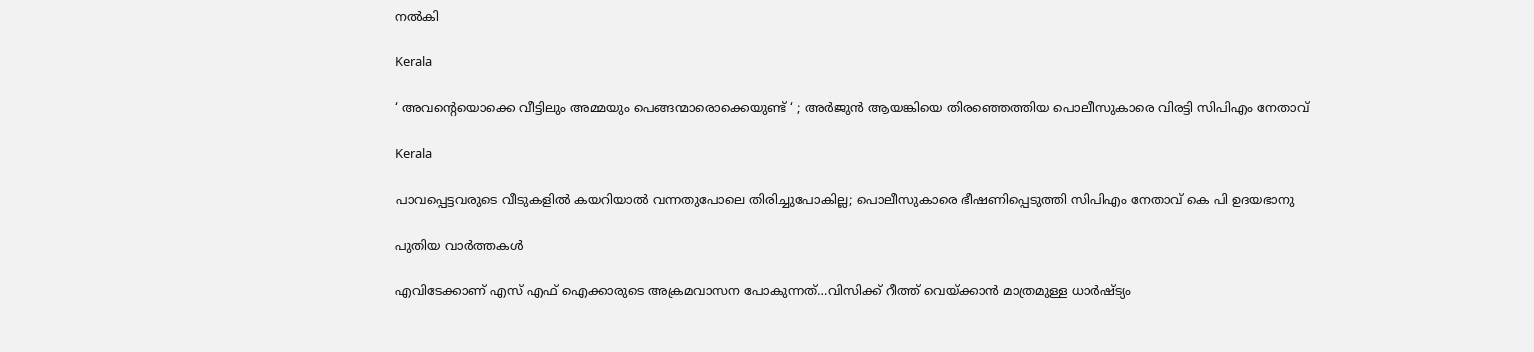നൽകി

Kerala

‘ അവന്റെയൊക്കെ വീട്ടിലും അമ്മയും പെങ്ങന്മാരൊക്കെയുണ്ട് ‘ ; അർജുൻ ആയങ്കിയെ തിരഞ്ഞെത്തിയ പൊലീസുകാരെ വിരട്ടി സിപിഎം നേതാവ്

Kerala

പാവപ്പെട്ടവരുടെ വീടുകളില്‍ കയറിയാല്‍ വന്നതുപോലെ തിരിച്ചുപോകില്ല; പൊലീസുകാരെ ഭീഷണിപ്പെടുത്തി സിപിഎം നേതാവ് കെ പി ഉദയഭാനു

പുതിയ വാര്‍ത്തകള്‍

എവിടേക്കാണ് എസ് എഫ് ഐക്കാരുടെ അക്രമവാസന പോകുന്നത്…വിസിക്ക് റീത്ത് വെയ്‌ക്കാന്‍ മാത്രമുള്ള ധാര്‍ഷ്ട്യം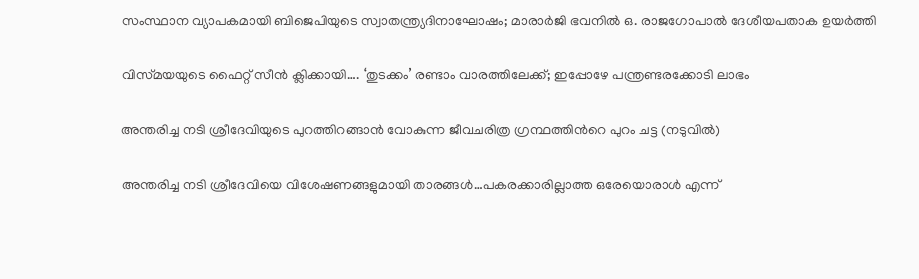സംസ്ഥാന വ്യാപകമായി ബിജെപിയുടെ സ്വാതന്ത്ര്യദിനാഘോഷം; മാരാർജി ഭവനിൽ ഒ. രാജഗോപാൽ ദേശീയപതാക ഉയർത്തി

വിസ്‍മയയുടെ ഫൈറ്റ് സീന്‍ ക്ലിക്കായി…. ‘തുടക്കം’ രണ്ടാം വാരത്തിലേക്ക്; ഇപ്പോഴേ പന്ത്രണ്ടരക്കോടി ലാഭം

അന്തരിച്ച നടി ശ്രീദേവിയുടെ പുറത്തിറങ്ങാന്‍ വോകുന്ന ജീവചരിത്ര ഗ്രന്ഥത്തിന്‍റെ പുറം ചട്ട (നടുവില്‍)

അന്തരിച്ച നടി ശ്രീദേവിയെ വിശേഷണങ്ങളുമായി താരങ്ങള്‍…പകരക്കാരില്ലാത്ത ഒരേയൊരാള്‍ എന്ന്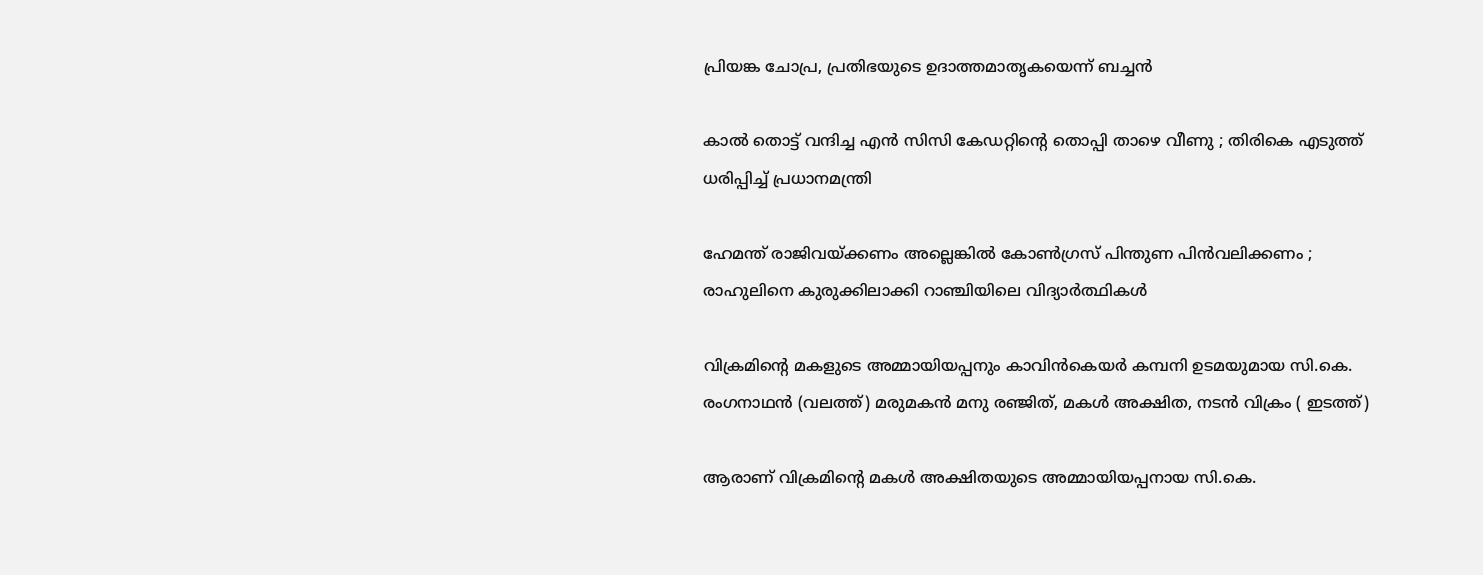പ്രിയങ്ക ചോപ്ര, പ്രതിഭയുടെ ഉദാത്തമാതൃകയെന്ന് ബച്ചന്‍

കാൽ തൊട്ട് വന്ദിച്ച എൻ സിസി കേഡറ്റിന്റെ തൊപ്പി താഴെ വീണു ; തിരികെ എടുത്ത് ധരിപ്പിച്ച് പ്രധാനമന്ത്രി

ഹേമന്ത് രാജിവയ്‌ക്കണം അല്ലെങ്കിൽ കോൺഗ്രസ് പിന്തുണ പിൻവലിക്കണം ; രാഹുലിനെ കുരുക്കിലാക്കി റാഞ്ചിയിലെ വിദ്യാർത്ഥികൾ

വിക്രമിന്‍റെ മകളുടെ അമ്മായിയപ്പനും കാവിന്‍കെയര്‍ കമ്പനി ഉടമയുമായ സി.കെ. രംഗനാഥന്‍ (വലത്ത്) മരുമകന്‍ മനു രഞ്ജിത്, മകള്‍ അക്ഷിത, നടന്‍ വിക്രം ( ഇടത്ത്)

ആരാണ് വിക്രമിന്റെ മകള്‍ അക്ഷിതയുടെ അമ്മായിയപ്പനായ സി.കെ.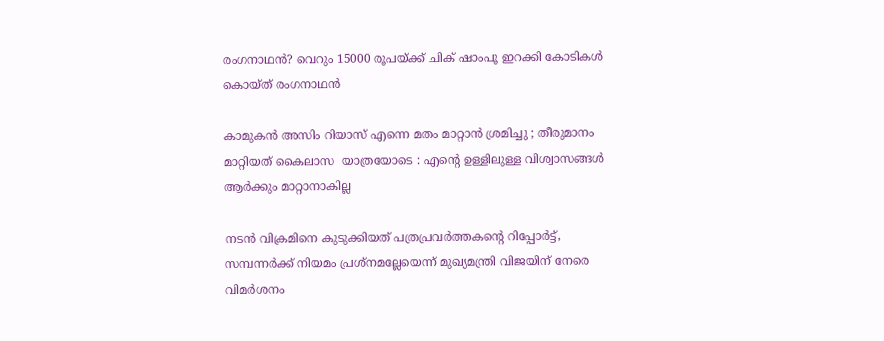രംഗനാഥന്‍? വെറും 15000 രൂപയ്‌ക്ക് ചിക് ഷാംപൂ ഇറക്കി കോടികള്‍ കൊയ്ത് രംഗനാഥന്‍

കാമുകൻ അസിം റിയാസ് എന്നെ മതം മാറ്റാൻ ശ്രമിച്ചു ; തീരുമാനം മാറ്റിയത് കൈലാസ  യാത്രയോടെ : എന്റെ ഉള്ളിലുള്ള വിശ്വാസങ്ങൾ ആർക്കും മാറ്റാനാകില്ല

നടന്‍ വിക്രമിനെ കുടുക്കിയത് പത്രപ്രവര്‍ത്തകന്റെ റിപ്പോര്‍ട്ട്, സമ്പന്നര്‍ക്ക് നിയമം പ്രശ്നമല്ലേയെന്ന് മുഖ്യമന്ത്രി വിജയിന് നേരെ വിമര്‍ശനം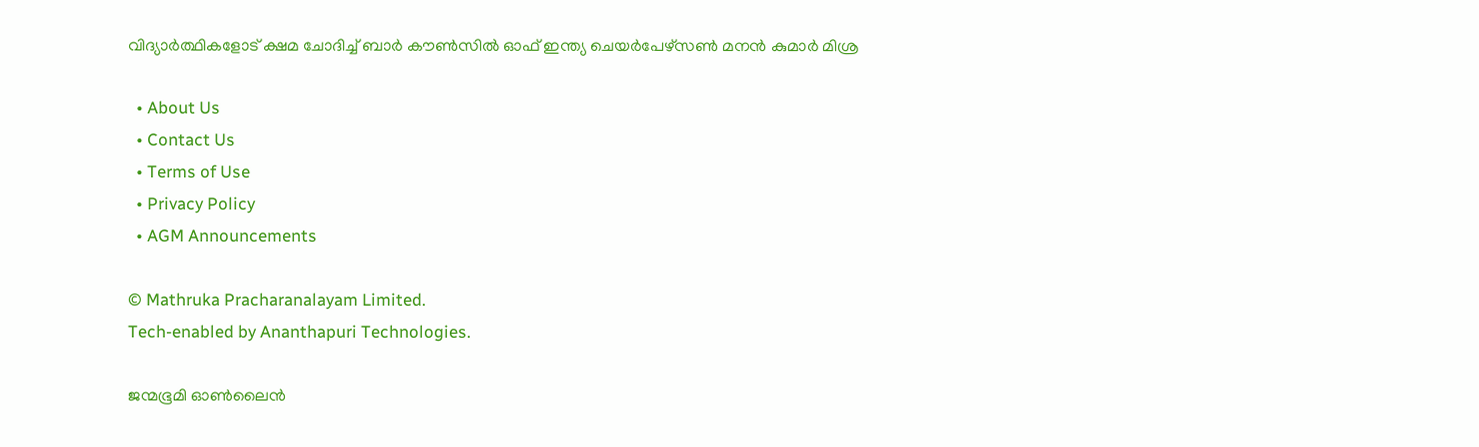വിദ്യാര്‍ത്ഥികളോട് ക്ഷമ ചോദിച്ച് ബാര്‍ കൗണ്‍സില്‍ ഓഫ് ഇന്ത്യ ചെയര്‍പേഴ്സണ്‍ മനന്‍ കുമാര്‍ മിശ്ര

  • About Us
  • Contact Us
  • Terms of Use
  • Privacy Policy
  • AGM Announcements

© Mathruka Pracharanalayam Limited.
Tech-enabled by Ananthapuri Technologies.

ജന്മഭൂമി ഓണ്‍ലൈന്‍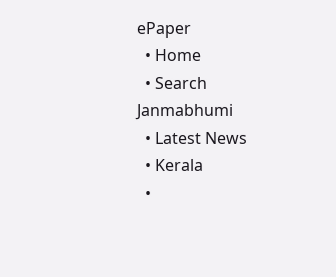ePaper
  • Home
  • Search Janmabhumi
  • Latest News
  • Kerala
  •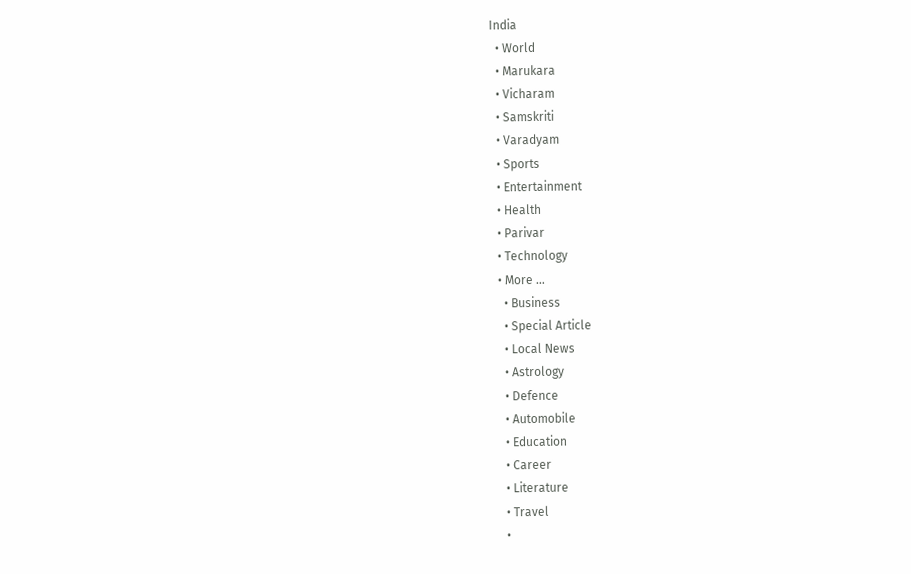India
  • World
  • Marukara
  • Vicharam
  • Samskriti
  • Varadyam
  • Sports
  • Entertainment
  • Health
  • Parivar
  • Technology
  • More …
    • Business
    • Special Article
    • Local News
    • Astrology
    • Defence
    • Automobile
    • Education
    • Career
    • Literature
    • Travel
    •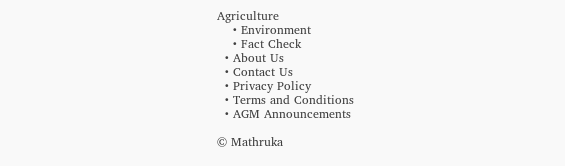Agriculture
    • Environment
    • Fact Check
  • About Us
  • Contact Us
  • Privacy Policy
  • Terms and Conditions
  • AGM Announcements

© Mathruka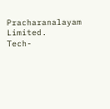Pracharanalayam Limited.
Tech-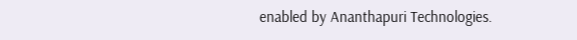enabled by Ananthapuri Technologies.